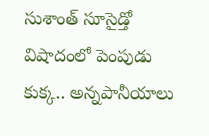సుశాంత్ సూసైడ్తో విషాదంలో పెంపుడు కుక్క.. అన్నపానీయాలు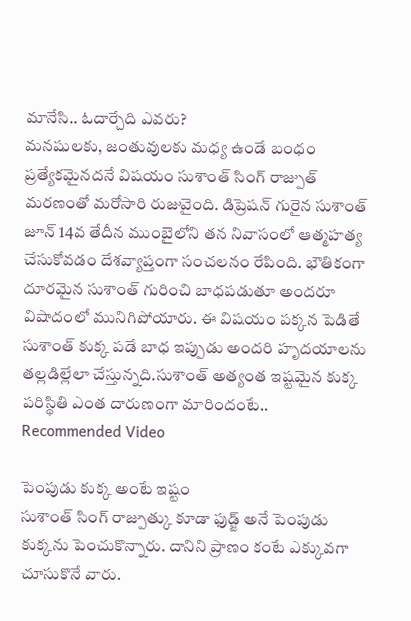మానేసి.. ఓదార్చేది ఎవరు?
మనషులకు, జంతువులకు మధ్య ఉండే బంధం ప్రత్యేకమైనదనే విషయం సుశాంత్ సింగ్ రాజ్పుత్ మరణంతో మరోసారి రుజువైంది. డిప్రెషన్ గురైన సుశాంత్ జూన్ 14వ తేదీన ముంబైలోని తన నివాసంలో ఆత్మహత్య చేసుకోవడం దేశవ్యాప్తంగా సంచలనం రేపింది. భౌతికంగా దూరమైన సుశాంత్ గురించి బాధపడుతూ అందరూ విషాదంలో మునిగిపోయారు. ఈ విషయం పక్కన పెడితే సుశాంత్ కుక్క పడే బాధ ఇప్పుడు అందరి హృదయాలను తల్లడిల్లేలా చేస్తున్నది.సుశాంత్ అత్యంత ఇష్టమైన కుక్క పరిస్థితి ఎంత దారుణంగా మారిందంటే..
Recommended Video

పెంపుడు కుక్క అంటే ఇష్టం
సుశాంత్ సింగ్ రాజ్పుత్కు కూడా ఫుడ్జ్ అనే పెంపుడు కుక్కను పెంచుకొన్నారు. దానిని ప్రాణం కంటే ఎక్కువగా చూసుకొనే వారు.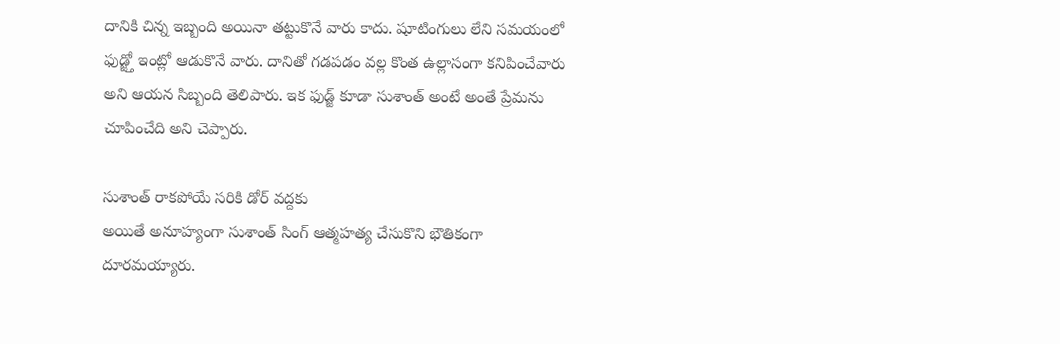దానికి చిన్న ఇబ్బంది అయినా తట్టుకొనే వారు కాదు. షూటింగులు లేని సమయంలో ఫుడ్జ్తో ఇంట్లో ఆడుకొనే వారు. దానితో గడపడం వల్ల కొంత ఉల్లాసంగా కనిపించేవారు అని ఆయన సిబ్బంది తెలిపారు. ఇక ఫుడ్జ్ కూడా సుశాంత్ అంటే అంతే ప్రేమను చూపించేది అని చెప్పారు.

సుశాంత్ రాకపోయే సరికి డోర్ వద్దకు
అయితే అనూహ్యంగా సుశాంత్ సింగ్ ఆత్మహత్య చేసుకొని భౌతికంగా దూరమయ్యారు.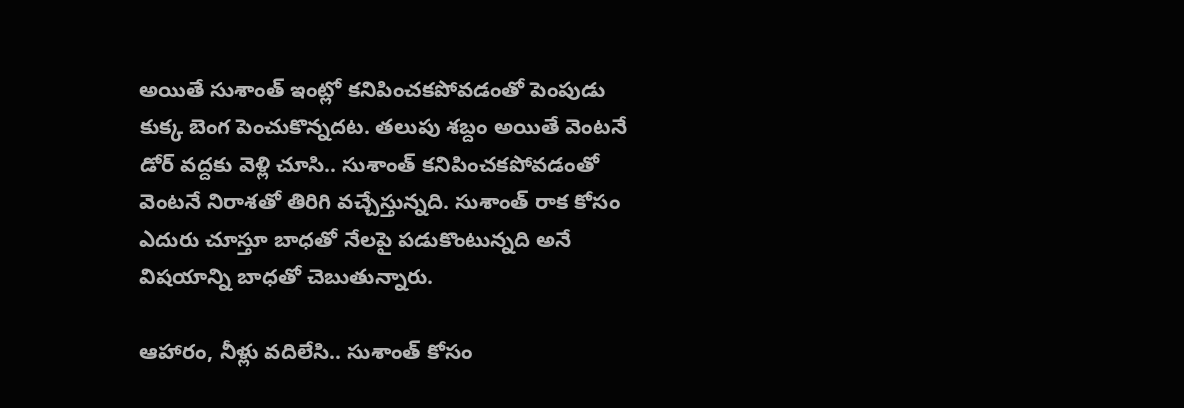అయితే సుశాంత్ ఇంట్లో కనిపించకపోవడంతో పెంపుడు కుక్క బెంగ పెంచుకొన్నదట. తలుపు శబ్దం అయితే వెంటనే డోర్ వద్దకు వెళ్లి చూసి.. సుశాంత్ కనిపించకపోవడంతో వెంటనే నిరాశతో తిరిగి వచ్చేస్తున్నది. సుశాంత్ రాక కోసం ఎదురు చూస్తూ బాధతో నేలపై పడుకొంటున్నది అనే విషయాన్ని బాధతో చెబుతున్నారు.

ఆహారం, నీళ్లు వదిలేసి.. సుశాంత్ కోసం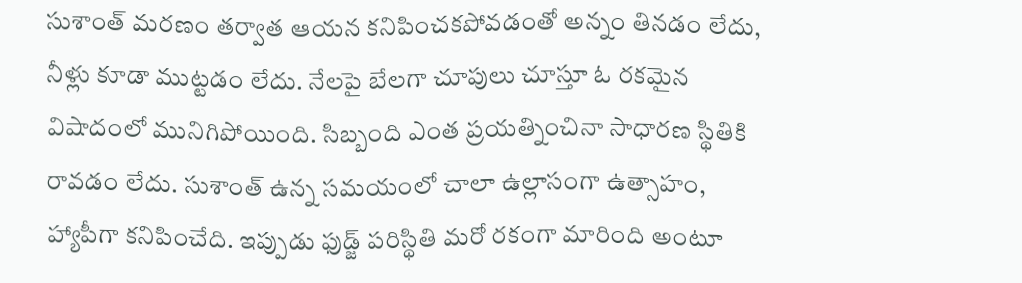సుశాంత్ మరణం తర్వాత ఆయన కనిపించకపోవడంతో అన్నం తినడం లేదు, నీళ్లు కూడా ముట్టడం లేదు. నేలపై బేలగా చూపులు చూస్తూ ఓ రకమైన విషాదంలో మునిగిపోయింది. సిబ్బంది ఎంత ప్రయత్నించినా సాధారణ స్థితికి రావడం లేదు. సుశాంత్ ఉన్న సమయంలో చాలా ఉల్లాసంగా ఉత్సాహం, హ్యాపీగా కనిపించేది. ఇప్పుడు ఫుడ్జ్ పరిస్థితి మరో రకంగా మారింది అంటూ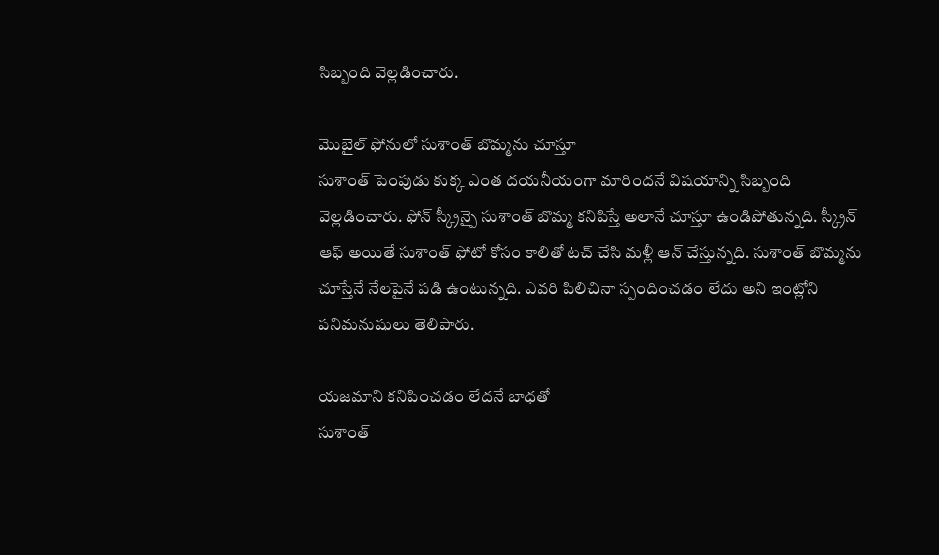సిబ్బంది వెల్లడించారు.

మొబైల్ ఫోనులో సుశాంత్ బొమ్మను చూస్తూ
సుశాంత్ పెంపుడు కుక్క ఎంత దయనీయంగా మారిందనే విషయాన్ని సిబ్బంది వెల్లడించారు. ఫోన్ స్క్రీన్పై సుశాంత్ బొమ్మ కనిపిస్తే అలానే చూస్తూ ఉండిపోతున్నది. స్క్రీన్ ఆఫ్ అయితే సుశాంత్ ఫోటో కోసం కాలితో టచ్ చేసి మళ్లీ ఆన్ చేస్తున్నది. సుశాంత్ బొమ్మను చూస్తేనే నేలపైనే పడి ఉంటున్నది. ఎవరి పిలిచినా స్పందించడం లేదు అని ఇంట్లోని పనిమనుషులు తెలిపారు.

యజమాని కనిపించడం లేదనే బాధతో
సుశాంత్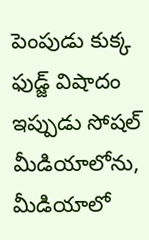పెంపుడు కుక్క ఫుడ్జ్ విషాదం ఇప్పుడు సోషల్ మీడియాలోను, మీడియాలో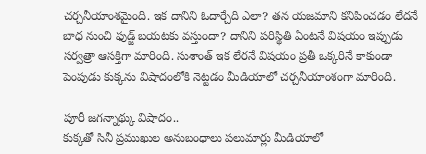చర్చనీయాంశమైంది. ఇక దానిని ఓదార్చేది ఎలా? తన యజమాని కనిపించడం లేదనే బాధ నుంచి ఫుడ్జ్ బయటకు వస్తుందా? దానిని పరిస్థితి ఏంటనే విషయం ఇప్పుడు సర్వత్రా ఆసక్తిగా మారింది. సుశాంత్ ఇక లేరనే విషయం ప్రతీ ఒక్కరినే కాకుండా పెంపుడు కుక్కను విషాదంలోకి నెట్టడం మీడియాలో చర్చనీయాంశంగా మారింది.

పూరీ జగన్నాథ్కు విషాదం..
కుక్కతో సినీ ప్రముఖుల అనుబంధాలు పలుమార్లు మీడియాలో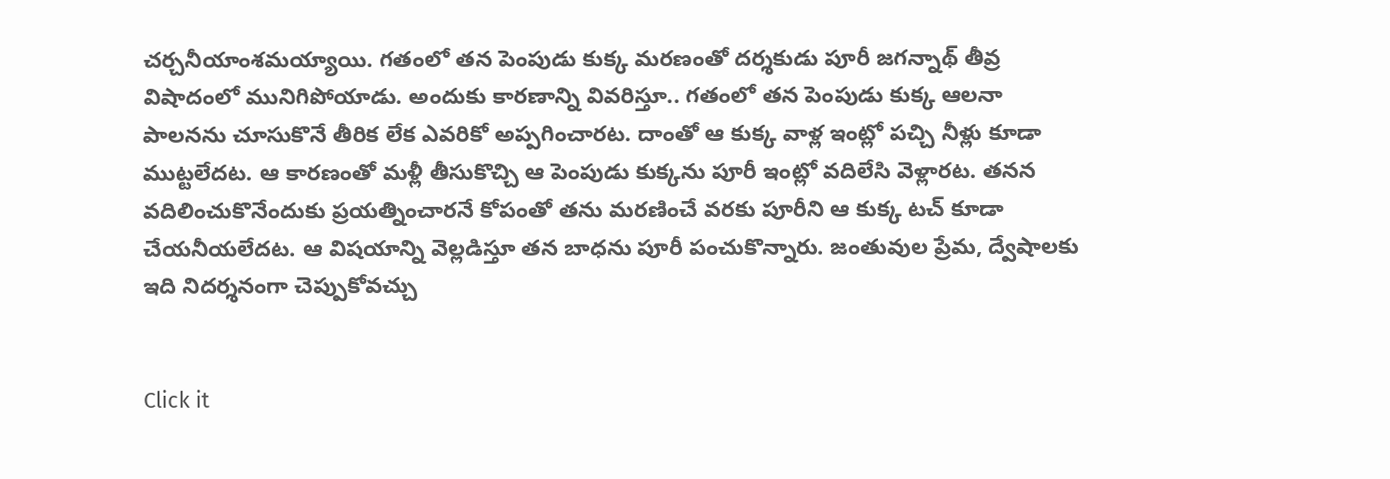చర్చనీయాంశమయ్యాయి. గతంలో తన పెంపుడు కుక్క మరణంతో దర్శకుడు పూరీ జగన్నాథ్ తీవ్ర విషాదంలో మునిగిపోయాడు. అందుకు కారణాన్ని వివరిస్తూ.. గతంలో తన పెంపుడు కుక్క ఆలనా పాలనను చూసుకొనే తీరిక లేక ఎవరికో అప్పగించారట. దాంతో ఆ కుక్క వాళ్ల ఇంట్లో పచ్చి నీళ్లు కూడా ముట్టలేదట. ఆ కారణంతో మళ్లీ తీసుకొచ్చి ఆ పెంపుడు కుక్కను పూరీ ఇంట్లో వదిలేసి వెళ్లారట. తనన వదిలించుకొనేందుకు ప్రయత్నించారనే కోపంతో తను మరణించే వరకు పూరీని ఆ కుక్క టచ్ కూడా చేయనీయలేదట. ఆ విషయాన్ని వెల్లడిస్తూ తన బాధను పూరీ పంచుకొన్నారు. జంతువుల ప్రేమ, ద్వేషాలకు ఇది నిదర్శనంగా చెప్పుకోవచ్చు


Click it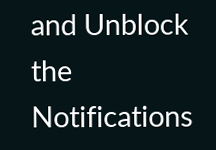and Unblock the Notifications